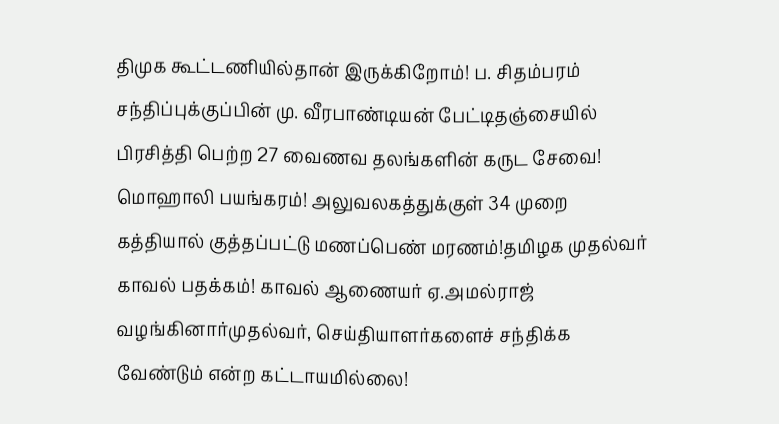திமுக கூட்டணியில்தான் இருக்கிறோம்! ப. சிதம்பரம் சந்திப்புக்குப்பின் மு. வீரபாண்டியன் பேட்டிதஞ்சையில் பிரசித்தி பெற்ற 27 வைணவ தலங்களின் கருட சேவை! மொஹாலி பயங்கரம்! அலுவலகத்துக்குள் 34 முறை கத்தியால் குத்தப்பட்டு மணப்பெண் மரணம்!தமிழக முதல்வர் காவல் பதக்கம்! காவல் ஆணையர் ஏ.அமல்ராஜ் வழங்கினார்முதல்வர், செய்தியாளர்களைச் சந்திக்க வேண்டும் என்ற கட்டாயமில்லை!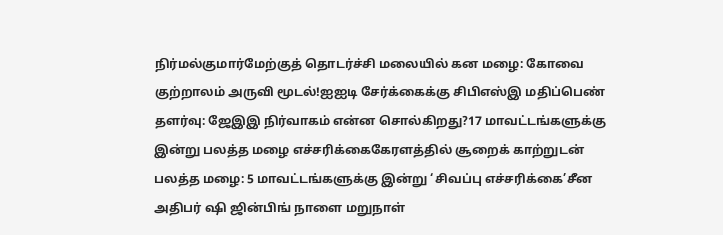நிர்மல்குமார்மேற்குத் தொடர்ச்சி மலையில் கன மழை: கோவை குற்றாலம் அருவி மூடல்!ஐஐடி சேர்க்கைக்கு சிபிஎஸ்இ மதிப்பெண் தளர்வு: ஜேஇஇ நிர்வாகம் என்ன சொல்கிறது?17 மாவட்டங்களுக்கு இன்று பலத்த மழை எச்சரிக்கைகேரளத்தில் சூறைக் காற்றுடன் பலத்த மழை: 5 மாவட்டங்களுக்கு இன்று ‘சிவப்பு எச்சரிக்கை’சீன அதிபர் ஷி ஜின்பிங் நாளை மறுநாள்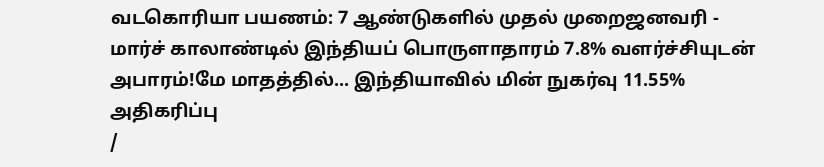வடகொரியா பயணம்: 7 ஆண்டுகளில் முதல் முறைஜனவரி - மார்ச் காலாண்டில் இந்தியப் பொருளாதாரம் 7.8% வளர்ச்சியுடன் அபாரம்!மே மாதத்தில்... இந்தியாவில் மின் நுகர்வு 11.55% அதிகரிப்பு
/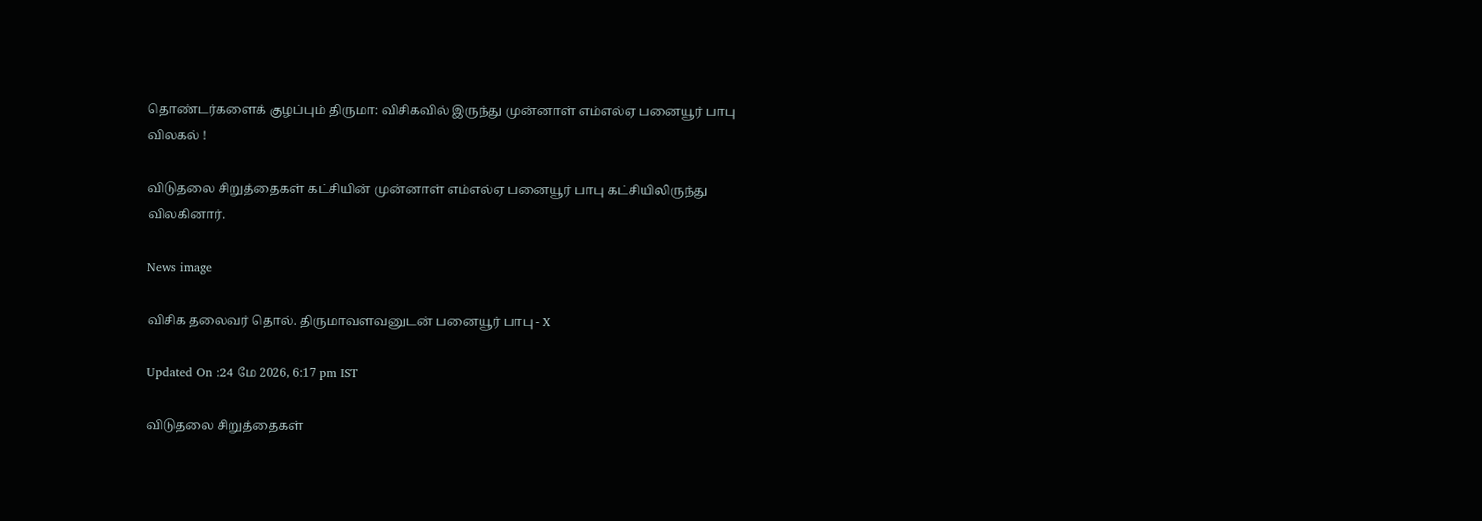தொண்டர்களைக் குழப்பும் திருமா: விசிகவில் இருந்து முன்னாள் எம்எல்ஏ பனையூர் பாபு விலகல் !

விடுதலை சிறுத்தைகள் கட்சியின் முன்னாள் எம்எல்ஏ பனையூர் பாபு கட்சியிலிருந்து விலகினார்.

News image

விசிக தலைவர் தொல். திருமாவளவனுடன் பனையூர் பாபு - X

Updated On :24 மே 2026, 6:17 pm IST

விடுதலை சிறுத்தைகள்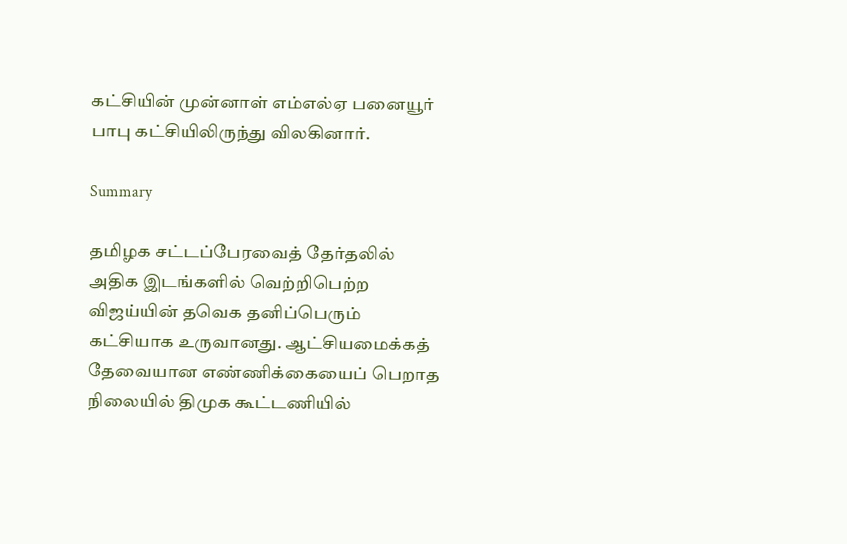கட்சியின் முன்னாள் எம்எல்ஏ பனையூர் பாபு கட்சியிலிருந்து விலகினார்.

Summary

தமிழக சட்டப்பேரவைத் தேர்தலில் அதிக இடங்களில் வெற்றிபெற்ற விஜய்யின் தவெக தனிப்பெரும் கட்சியாக உருவானது. ஆட்சியமைக்கத் தேவையான எண்ணிக்கையைப் பெறாத நிலையில் திமுக கூட்டணியில்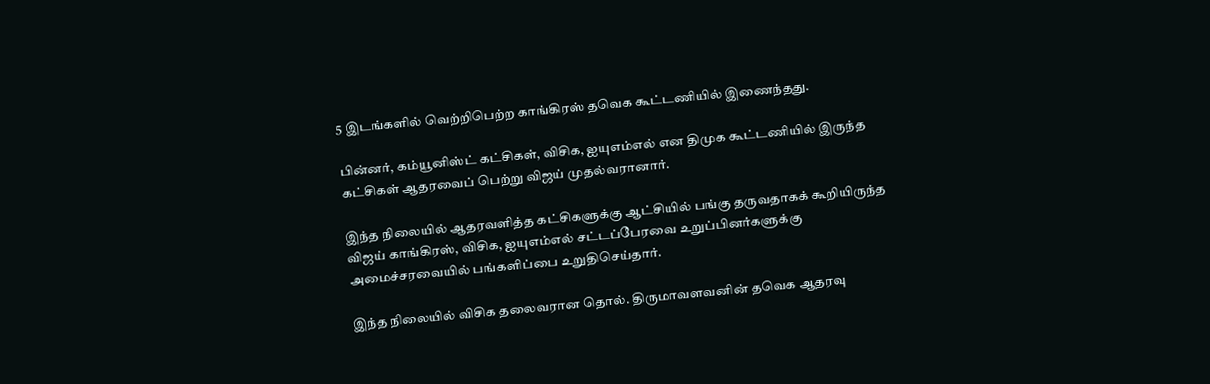5 இடங்களில் வெற்றிபெற்ற காங்கிரஸ் தவெக கூட்டணியில் இணைந்தது.

பின்னர், கம்யூனிஸ்ட் கட்சிகள், விசிக, ஐயுஎம்எல் என திமுக கூட்டணியில் இருந்த கட்சிகள் ஆதரவைப் பெற்று விஜய் முதல்வரானார்.

இந்த நிலையில் ஆதரவளித்த கட்சிகளுக்கு ஆட்சியில் பங்கு தருவதாகக் கூறியிருந்த விஜய் காங்கிரஸ், விசிக, ஐயுஎம்எல் சட்டப்பேரவை உறுப்பினர்களுக்கு அமைச்சரவையில் பங்களிப்பை உறுதிசெய்தார்.

இந்த நிலையில் விசிக தலைவரான தொல். திருமாவளவனின் தவெக ஆதரவு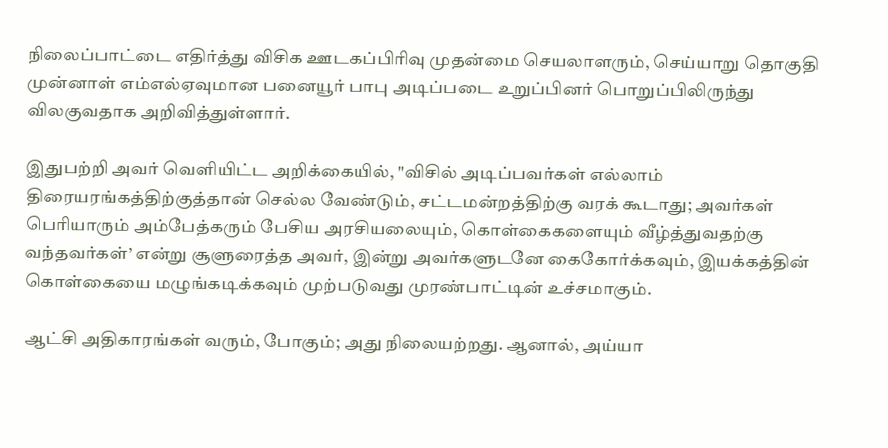நிலைப்பாட்டை எதிர்த்து விசிக ஊடகப்பிரிவு முதன்மை செயலாளரும், செய்யாறு தொகுதி முன்னாள் எம்எல்ஏவுமான பனையூர் பாபு அடிப்படை உறுப்பினர் பொறுப்பிலிருந்து விலகுவதாக அறிவித்துள்ளார்.

இதுபற்றி அவர் வெளியிட்ட அறிக்கையில், "விசில் அடிப்பவர்கள் எல்லாம் திரையரங்கத்திற்குத்தான் செல்ல வேண்டும், சட்டமன்றத்திற்கு வரக் கூடாது; அவர்கள் பெரியாரும் அம்பேத்கரும் பேசிய அரசியலையும், கொள்கைகளையும் வீழ்த்துவதற்கு வந்தவர்கள்’ என்று சூளுரைத்த அவர், இன்று அவர்களுடனே கைகோர்க்கவும், இயக்கத்தின் கொள்கையை மழுங்கடிக்கவும் முற்படுவது முரண்பாட்டின் உச்சமாகும்.

ஆட்சி அதிகாரங்கள் வரும், போகும்; அது நிலையற்றது. ஆனால், அய்யா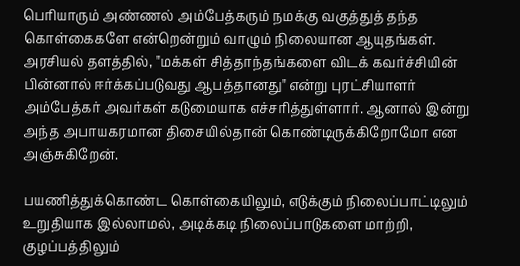பெரியாரும் அண்ணல் அம்பேத்கரும் நமக்கு வகுத்துத் தந்த கொள்கைகளே என்றென்றும் வாழும் நிலையான ஆயுதங்கள். அரசியல் தளத்தில், "மக்கள் சித்தாந்தங்களை விடக் கவர்ச்சியின் பின்னால் ஈர்க்கப்படுவது ஆபத்தானது" என்று புரட்சியாளர் அம்பேத்கர் அவர்கள் கடுமையாக எச்சரித்துள்ளார். ஆனால் இன்று அந்த அபாயகரமான திசையில்தான் கொண்டிருக்கிறோமோ என அஞ்சுகிறேன்.

பயணித்துக்கொண்ட கொள்கையிலும், எடுக்கும் நிலைப்பாட்டிலும் உறுதியாக இல்லாமல், அடிக்கடி நிலைப்பாடுகளை மாற்றி, குழப்பத்திலும்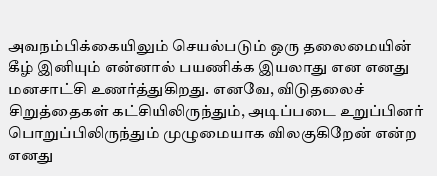அவநம்பிக்கையிலும் செயல்படும் ஒரு தலைமையின் கீழ் இனியும் என்னால் பயணிக்க இயலாது என எனது மனசாட்சி உணர்த்துகிறது. எனவே, விடுதலைச் சிறுத்தைகள் கட்சியிலிருந்தும், அடிப்படை உறுப்பினர் பொறுப்பிலிருந்தும் முழுமையாக விலகுகிறேன் என்ற எனது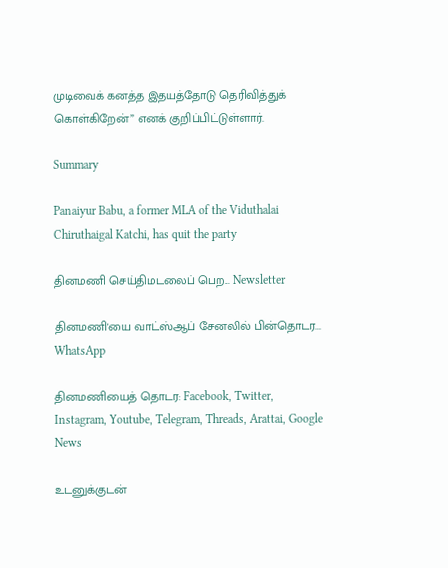முடிவைக் கனத்த இதயத்தோடு தெரிவித்துக் கொள்கிறேன்” எனக் குறிப்பிட்டுள்ளார்.

Summary

Panaiyur Babu, a former MLA of the Viduthalai Chiruthaigal Katchi, has quit the party

தினமணி செய்திமடலைப் பெற... Newsletter

தினமணி'யை வாட்ஸ்ஆப் சேனலில் பின்தொடர... WhatsApp

தினமணியைத் தொடர: Facebook, Twitter, Instagram, Youtube, Telegram, Threads, Arattai, Google News

உடனுக்குடன்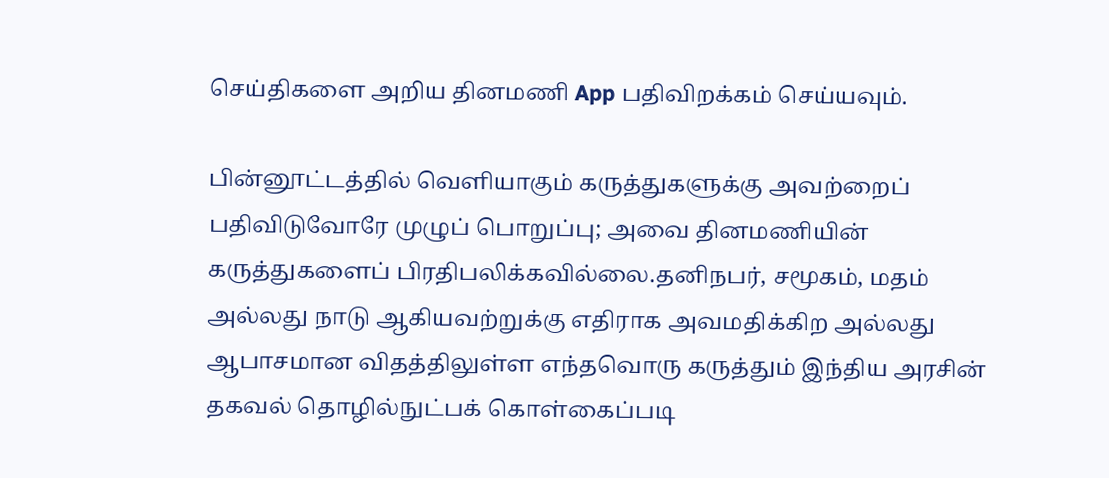செய்திகளை அறிய தினமணி App பதிவிறக்கம் செய்யவும்.

பின்னூட்டத்தில் வெளியாகும் கருத்துகளுக்கு அவற்றைப் பதிவிடுவோரே முழுப் பொறுப்பு; அவை தினமணியின் கருத்துகளைப் பிரதிபலிக்கவில்லை.தனிநபர், சமூகம், மதம் அல்லது நாடு ஆகியவற்றுக்கு எதிராக அவமதிக்கிற அல்லது ஆபாசமான விதத்திலுள்ள எந்தவொரு கருத்தும் இந்திய அரசின் தகவல் தொழில்நுட்பக் கொள்கைப்படி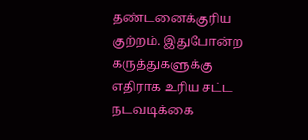தண்டனைக்குரிய குற்றம். இதுபோன்ற கருத்துகளுக்கு எதிராக உரிய சட்ட நடவடிக்கை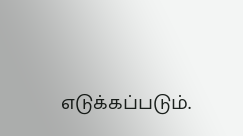எடுக்கப்படும்.